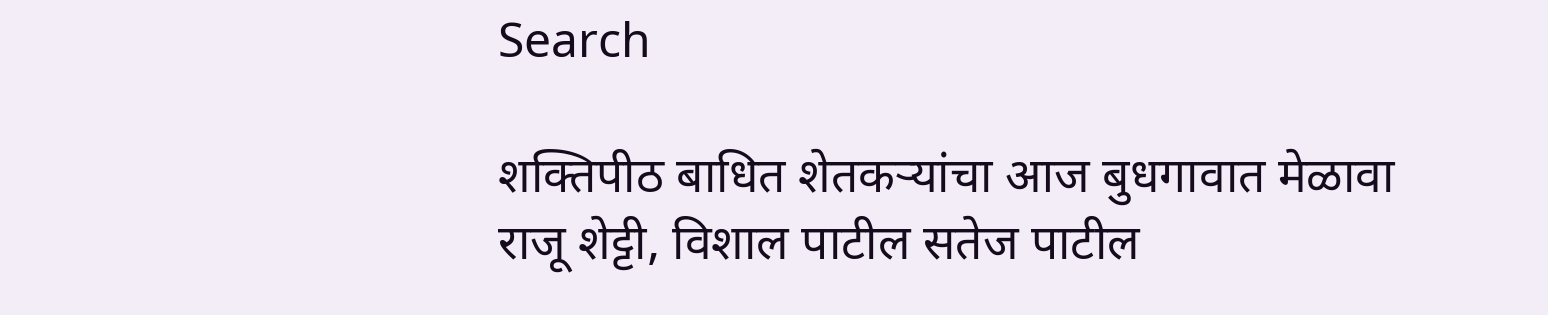Search

शक्तिपीठ बाधित शेतकऱ्यांचा आज बुधगावात मेळावा
राजू शेट्टी, विशाल पाटील सतेज पाटील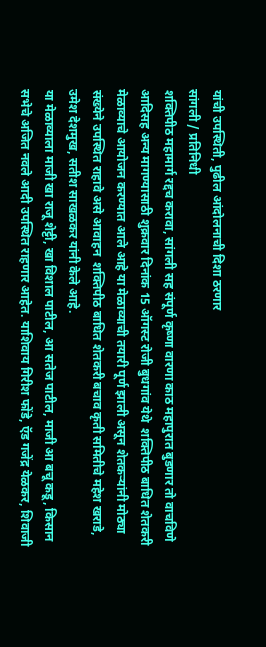यांची उपस्थिती, पुढील आंदोलनाची दिशा ठरणार
सांगली / प्रतिनिधी
शक्तिपीठ महामार्ग रद्दच करावा, सांगली सह संपूर्ण कृष्णा वारणा काठ महापुरात बुडणार तो वाचविणे आदिसह अन्य मागण्यासाठी शुक्रवार दिनांक 15 ऑगस्ट रोजी बुधगांव येथे  शक्तिपीठ बाधित शेतकरी मेळाव्याचे आयोजन करण्यात आले आहे या मेळाव्याची तयारी पूर्ण झाली असून शेतकऱ्यांनी मोठ्या संख्येने उपस्थित राहावे असे आवाहन  शक्तिपीठ बाधित शेतकरी बचाव कृती समितीचे महेश खराडे, उमेश देशमुख, सतीश साखळकर यांनी केले आहे.
या मेळाव्याला माजी खा राजू शेट्टी, खा विशाल पाटील, आ सतेज पाटील, माजी आ बचू कडू, किसान सभेचे अजित नवले आदी उपस्थित राहणार आहेत. याशिवाय गिरीश फोंडे, ऍड गजेंद्र येळकर, शिवाजी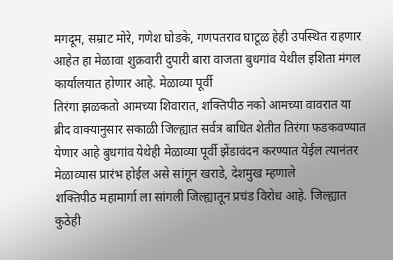मगदूम, सम्राट मोरे, गणेश घोडके, गणपतराव घाटूळ हेही उपस्थित राहणार आहेत हा मेळावा शुक्रवारी दुपारी बारा वाजता बुधगांव येथील इशिता मंगल कार्यालयात होणार आहे. मेळाव्या पूर्वी
तिरंगा झळकतो आमच्या शिवारात, शक्तिपीठ नको आमच्या वावरात या ब्रीद वाक्यानुसार सकाळी जिल्ह्यात सर्वत्र बाधित शेतीत तिरंगा फडकवण्यात येणार आहे बुधगांव येथेही मेळाव्या पूर्वी झेंडावंदन करण्यात येईल त्यानंतर मेळाव्यास प्रारंभ होईल असे सांगून खराडे, देशमुख म्हणाले
शक्तिपीठ महामार्गा ला सांगली जिल्ह्यातून प्रचंड विरोध आहे. जिल्ह्यात कुठेही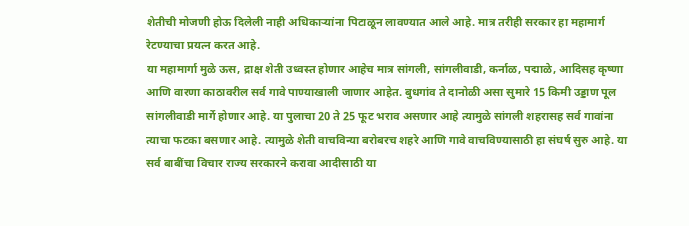शेतीची मोजणी होऊ दिलेली नाही अधिकाऱ्यांना पिटाळून लावण्यात आले आहे. मात्र तरीही सरकार हा महामार्ग रेटण्याचा प्रयत्न करत आहे.
या महामार्गा मुळे ऊस, द्राक्ष शेती उध्वस्त होणार आहेच मात्र सांगली, सांगलीवाडी, कर्नाळ, पद्माळे, आदिसह कृष्णा आणि वारणा काठावरील सर्व गावे पाण्याखाली जाणार आहेत. बुधगांव ते दानोळी असा सुमारे 15 किमी उड्डाण पूल सांगलीवाडी मार्गे होणार आहे. या पुलाचा 20 ते 25 फूट भराव असणार आहे त्यामुळे सांगली शहरासह सर्व गावांना त्याचा फटका बसणार आहे. त्यामुळे शेती वाचविन्या बरोबरच शहरे आणि गावे वाचविण्यासाठी हा संघर्ष सुरु आहे. या सर्व बाबींचा विचार राज्य सरकारने करावा आदीसाठी या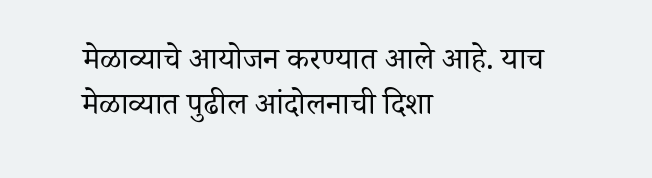मेळाव्याचे आयोजन करण्यात आले आहे. याच मेळाव्यात पुढील आंदोलनाची दिशा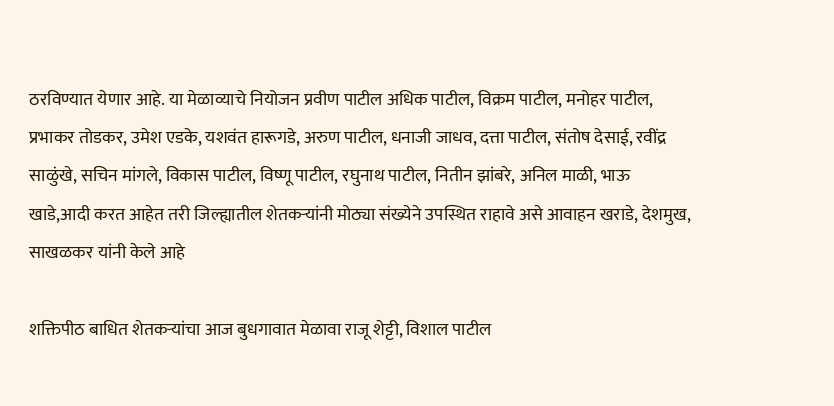ठरविण्यात येणार आहे. या मेळाव्याचे नियोजन प्रवीण पाटील अधिक पाटील, विक्रम पाटील, मनोहर पाटील, प्रभाकर तोडकर, उमेश एडके, यशवंत हारूगडे, अरुण पाटील, धनाजी जाधव, दत्ता पाटील, संतोष देसाई, रवींद्र साळुंखे, सचिन मांगले, विकास पाटील, विष्णू पाटील, रघुनाथ पाटील, नितीन झांबरे, अनिल माळी, भाऊ खाडे,आदी करत आहेत तरी जिल्ह्यातील शेतकऱ्यांनी मोठ्या संख्येने उपस्थित राहावे असे आवाहन खराडे, देशमुख, साखळकर यांनी केले आहे

शक्तिपीठ बाधित शेतकऱ्यांचा आज बुधगावात मेळावा राजू शेट्टी, विशाल पाटील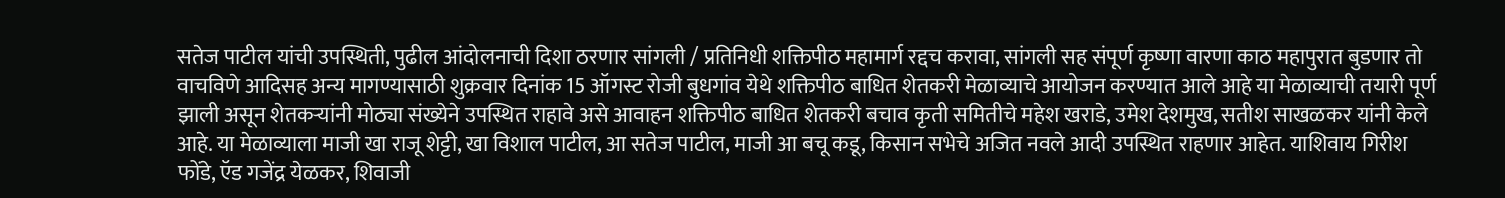सतेज पाटील यांची उपस्थिती, पुढील आंदोलनाची दिशा ठरणार सांगली / प्रतिनिधी शक्तिपीठ महामार्ग रद्दच करावा, सांगली सह संपूर्ण कृष्णा वारणा काठ महापुरात बुडणार तो वाचविणे आदिसह अन्य मागण्यासाठी शुक्रवार दिनांक 15 ऑगस्ट रोजी बुधगांव येथे शक्तिपीठ बाधित शेतकरी मेळाव्याचे आयोजन करण्यात आले आहे या मेळाव्याची तयारी पूर्ण झाली असून शेतकऱ्यांनी मोठ्या संख्येने उपस्थित राहावे असे आवाहन शक्तिपीठ बाधित शेतकरी बचाव कृती समितीचे महेश खराडे, उमेश देशमुख, सतीश साखळकर यांनी केले आहे. या मेळाव्याला माजी खा राजू शेट्टी, खा विशाल पाटील, आ सतेज पाटील, माजी आ बचू कडू, किसान सभेचे अजित नवले आदी उपस्थित राहणार आहेत. याशिवाय गिरीश फोंडे, ऍड गजेंद्र येळकर, शिवाजी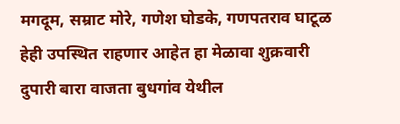मगदूम, सम्राट मोरे, गणेश घोडके, गणपतराव घाटूळ हेही उपस्थित राहणार आहेत हा मेळावा शुक्रवारी दुपारी बारा वाजता बुधगांव येथील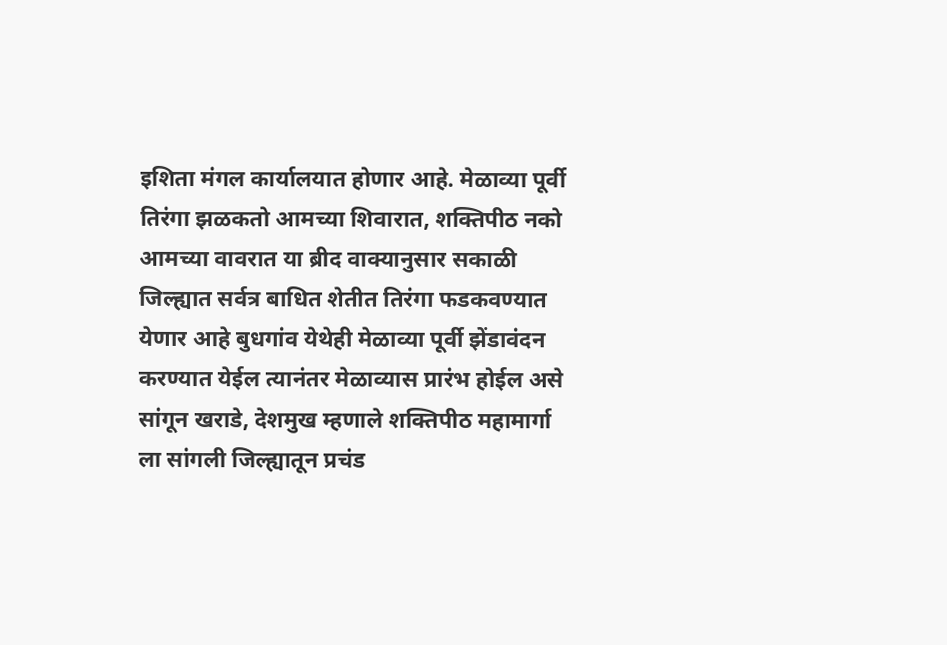इशिता मंगल कार्यालयात होणार आहे. मेळाव्या पूर्वी तिरंगा झळकतो आमच्या शिवारात, शक्तिपीठ नको आमच्या वावरात या ब्रीद वाक्यानुसार सकाळी जिल्ह्यात सर्वत्र बाधित शेतीत तिरंगा फडकवण्यात येणार आहे बुधगांव येथेही मेळाव्या पूर्वी झेंडावंदन करण्यात येईल त्यानंतर मेळाव्यास प्रारंभ होईल असे सांगून खराडे, देशमुख म्हणाले शक्तिपीठ महामार्गा ला सांगली जिल्ह्यातून प्रचंड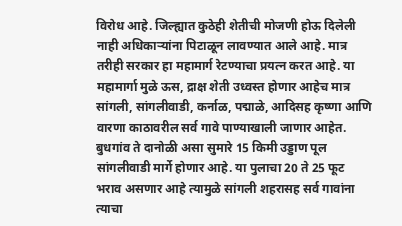विरोध आहे. जिल्ह्यात कुठेही शेतीची मोजणी होऊ दिलेली नाही अधिकाऱ्यांना पिटाळून लावण्यात आले आहे. मात्र तरीही सरकार हा महामार्ग रेटण्याचा प्रयत्न करत आहे. या महामार्गा मुळे ऊस, द्राक्ष शेती उध्वस्त होणार आहेच मात्र सांगली, सांगलीवाडी, कर्नाळ, पद्माळे, आदिसह कृष्णा आणि वारणा काठावरील सर्व गावे पाण्याखाली जाणार आहेत. बुधगांव ते दानोळी असा सुमारे 15 किमी उड्डाण पूल सांगलीवाडी मार्गे होणार आहे. या पुलाचा 20 ते 25 फूट भराव असणार आहे त्यामुळे सांगली शहरासह सर्व गावांना त्याचा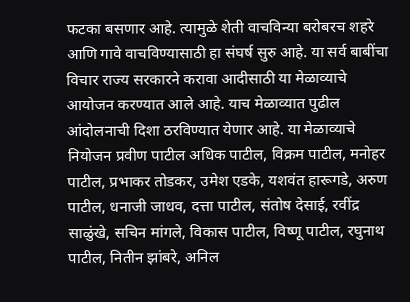फटका बसणार आहे. त्यामुळे शेती वाचविन्या बरोबरच शहरे आणि गावे वाचविण्यासाठी हा संघर्ष सुरु आहे. या सर्व बाबींचा विचार राज्य सरकारने करावा आदीसाठी या मेळाव्याचे आयोजन करण्यात आले आहे. याच मेळाव्यात पुढील आंदोलनाची दिशा ठरविण्यात येणार आहे. या मेळाव्याचे नियोजन प्रवीण पाटील अधिक पाटील, विक्रम पाटील, मनोहर पाटील, प्रभाकर तोडकर, उमेश एडके, यशवंत हारूगडे, अरुण पाटील, धनाजी जाधव, दत्ता पाटील, संतोष देसाई, रवींद्र साळुंखे, सचिन मांगले, विकास पाटील, विष्णू पाटील, रघुनाथ पाटील, नितीन झांबरे, अनिल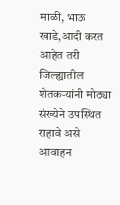माळी, भाऊ खाडे,आदी करत आहेत तरी जिल्ह्यातील शेतकऱ्यांनी मोठ्या संख्येने उपस्थित राहावे असे आवाहन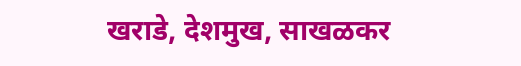खराडे, देशमुख, साखळकर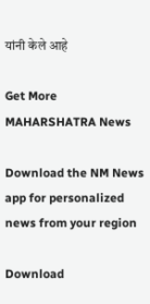यांनी केले आहे

Get More MAHARSHATRA News

Download the NM News app for personalized news from your region

Download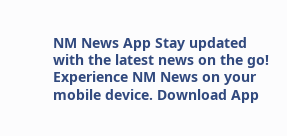NM News App Stay updated with the latest news on the go! Experience NM News on your mobile device. Download App